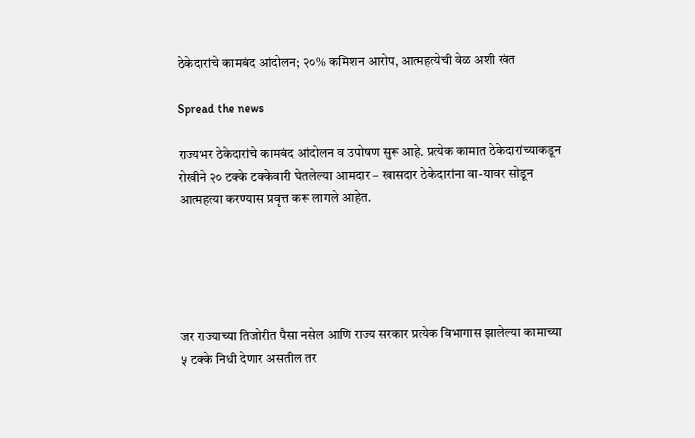ठेकेदारांचे कामबंद आंदोलन; २०% कमिशन आरोप, आत्महत्येची वेळ अशी खंत

Spread the news

राज्यभर ठेकेदारांचे कामबंद आंदोलन व उपोषण सुरू आहे. प्रत्येक कामात ठेकेदारांच्याकडून रोखीने २० टक्के टक्केवारी घेतलेल्या आमदार – खासदार ठेकेदारांना वा-यावर सोडून आत्महत्या करण्यास प्रवृत्त करू लागले आहेत.





जर राज्याच्या तिजोरीत पैसा नसेल आणि राज्य सरकार प्रत्येक विभागास झालेल्या कामाच्या ५ टक्के निधी देणार असतील तर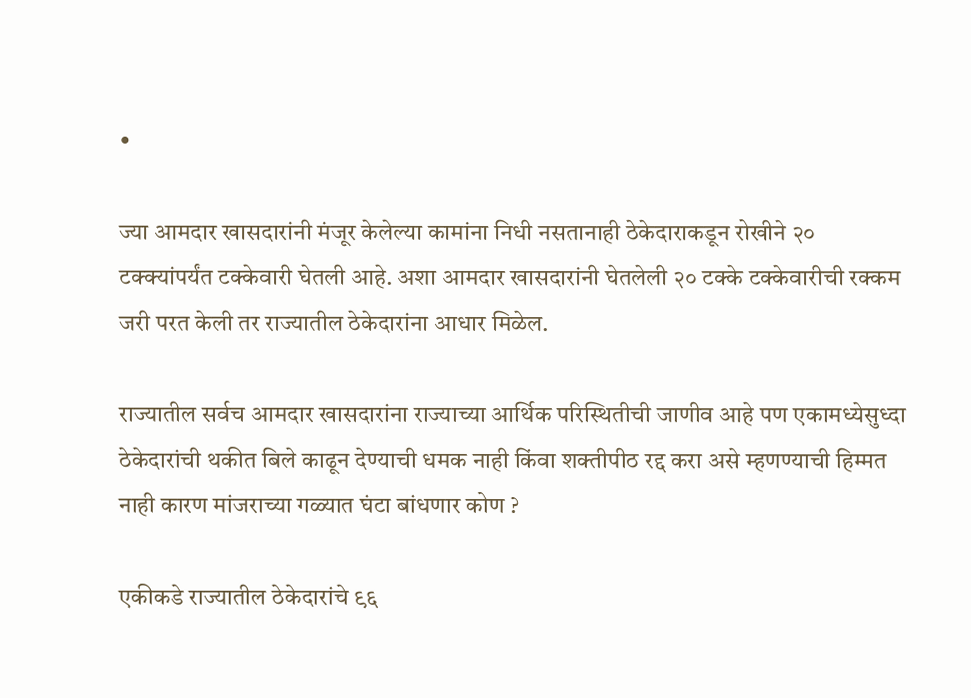•

ज्या आमदार खासदारांनी मंजूर केलेल्या कामांना निधी नसतानाही ठेकेदाराकडून रोखीने २० टक्क्यांपर्यंत टक्केवारी घेतली आहे. अशा आमदार खासदारांनी घेतलेली २० टक्के टक्केवारीची रक्कम जरी परत केली तर राज्यातील ठेकेदारांना आधार मिळेल.

राज्यातील सर्वच आमदार खासदारांना राज्याच्या आर्थिक परिस्थितीची जाणीव आहे पण एकामध्येसुध्दा ठेकेदारांची थकीत बिले काढून देण्याची धमक नाही किंवा शक्तीपीठ रद्द करा असे म्हणण्याची हिम्मत नाही कारण मांजराच्या गळ्यात घंटा बांधणार कोण ?

एकीकडे राज्यातील ठेकेदारांचे ९६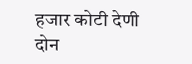हजार कोटी देणी दोन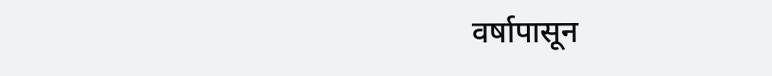वर्षापासून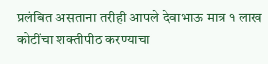प्रलंबित असताना तरीही आपले देवाभाऊ मात्र १ लाख कोटींचा शक्तीपीठ करण्याचा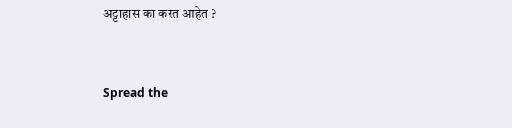अट्टाहास का करत आहेत ?


Spread the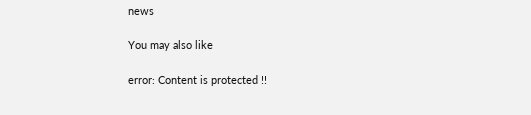news

You may also like

error: Content is protected !!